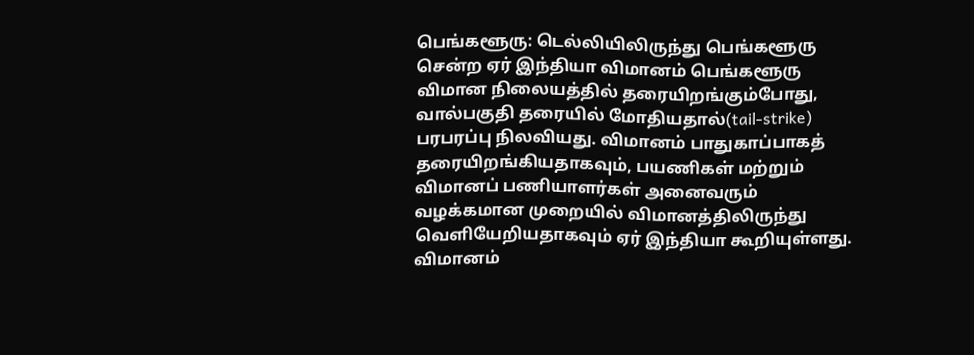பெங்களூரு: டெல்லியிலிருந்து பெங்களூரு சென்ற ஏர் இந்தியா விமானம் பெங்களூரு விமான நிலையத்தில் தரையிறங்கும்போது, வால்பகுதி தரையில் மோதியதால்(tail-strike) பரபரப்பு நிலவியது. விமானம் பாதுகாப்பாகத் தரையிறங்கியதாகவும், பயணிகள் மற்றும் விமானப் பணியாளர்கள் அனைவரும் வழக்கமான முறையில் விமானத்திலிருந்து வெளியேறியதாகவும் ஏர் இந்தியா கூறியுள்ளது.
விமானம்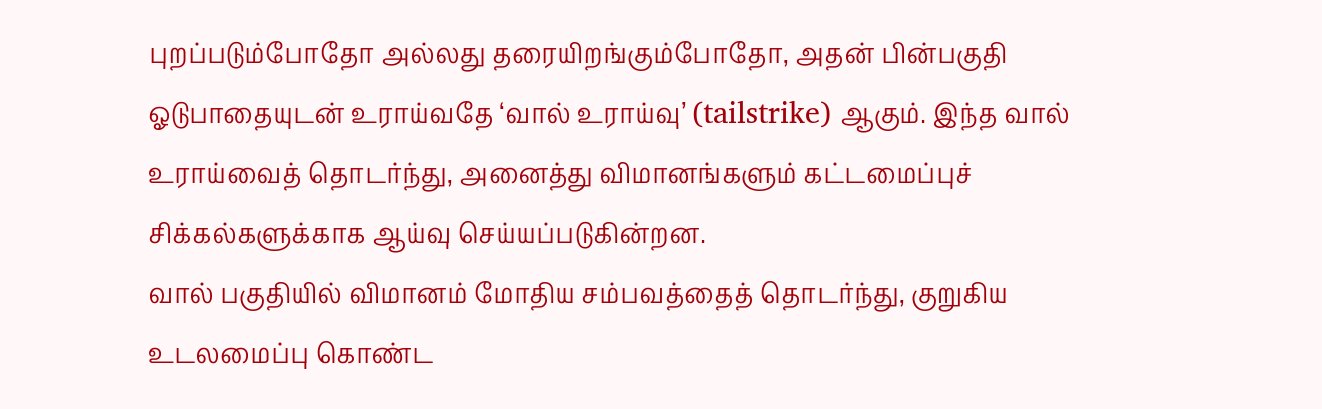புறப்படும்போதோ அல்லது தரையிறங்கும்போதோ, அதன் பின்பகுதி ஓடுபாதையுடன் உராய்வதே ‘வால் உராய்வு’ (tailstrike) ஆகும். இந்த வால் உராய்வைத் தொடர்ந்து, அனைத்து விமானங்களும் கட்டமைப்புச் சிக்கல்களுக்காக ஆய்வு செய்யப்படுகின்றன.
வால் பகுதியில் விமானம் மோதிய சம்பவத்தைத் தொடர்ந்து, குறுகிய உடலமைப்பு கொண்ட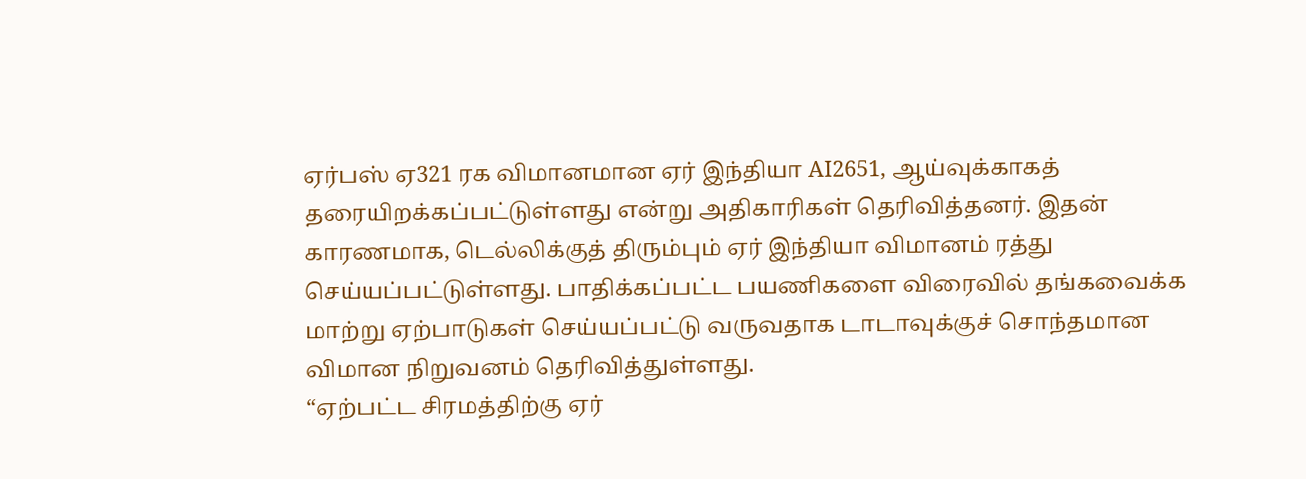ஏர்பஸ் ஏ321 ரக விமானமான ஏர் இந்தியா AI2651, ஆய்வுக்காகத் தரையிறக்கப்பட்டுள்ளது என்று அதிகாரிகள் தெரிவித்தனர். இதன் காரணமாக, டெல்லிக்குத் திரும்பும் ஏர் இந்தியா விமானம் ரத்து செய்யப்பட்டுள்ளது. பாதிக்கப்பட்ட பயணிகளை விரைவில் தங்கவைக்க மாற்று ஏற்பாடுகள் செய்யப்பட்டு வருவதாக டாடாவுக்குச் சொந்தமான விமான நிறுவனம் தெரிவித்துள்ளது.
“ஏற்பட்ட சிரமத்திற்கு ஏர்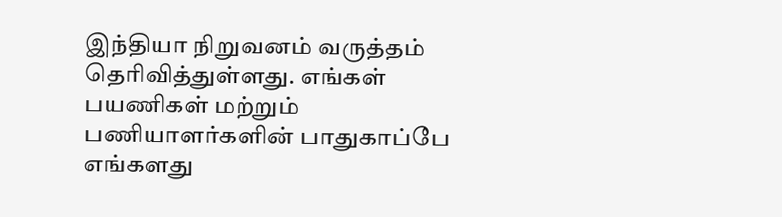இந்தியா நிறுவனம் வருத்தம் தெரிவித்துள்ளது. எங்கள் பயணிகள் மற்றும் பணியாளர்களின் பாதுகாப்பே எங்களது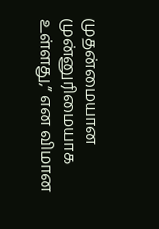முதன்மையான முன்னுரிமையாக உள்ளது,” என விமான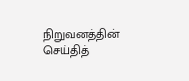நிறுவனத்தின் செய்தித்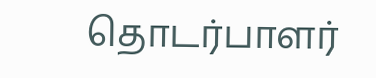தொடர்பாளர்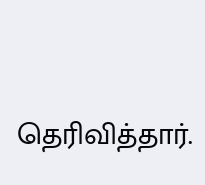தெரிவித்தார்.